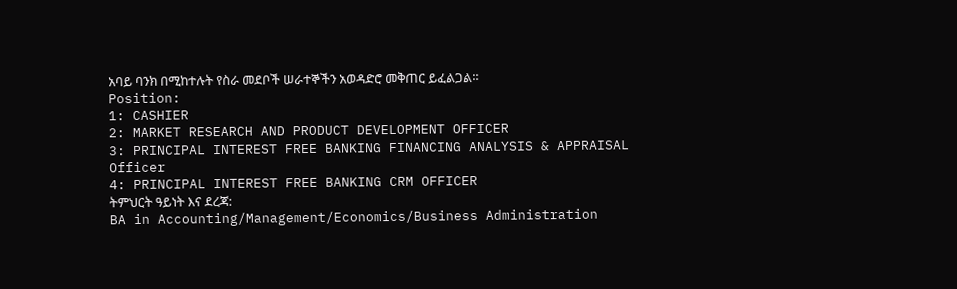አባይ ባንክ በሚከተሉት የስራ መደቦች ሠራተኞችን አወዳድሮ መቅጠር ይፈልጋል።
Position:
1: CASHIER
2: MARKET RESEARCH AND PRODUCT DEVELOPMENT OFFICER
3: PRINCIPAL INTEREST FREE BANKING FINANCING ANALYSIS & APPRAISAL
Officer
4: PRINCIPAL INTEREST FREE BANKING CRM OFFICER
ትምህርት ዓይነት እና ደረጃ:
BA in Accounting/Management/Economics/Business Administration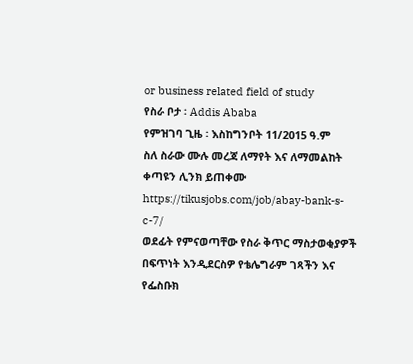or business related field of study
የስራ ቦታ ፡ Addis Ababa
የምዝገባ ጊዜ ፡ እስከግንቦት 11/2015 ዓ.ም
ስለ ስራው ሙሉ መረጃ ለማየት እና ለማመልከት ቀጣዩን ሊንክ ይጠቀሙ
https://tikusjobs.com/job/abay-bank-s-c-7/
ወደፊት የምናወጣቸው የስራ ቅጥር ማስታወቂያዎች በፍጥነት እንዲደርስዎ የቴሌግራም ገጻችን እና የፌስቡክ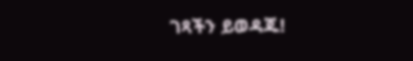ገጻችን ይወዳጁ!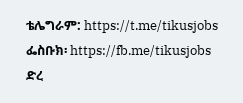ቴሌግራም: https://t.me/tikusjobs
ፌስቡክ፡ https://fb.me/tikusjobs
ድረ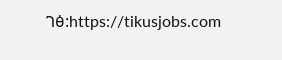ገፅ:https://tikusjobs.com